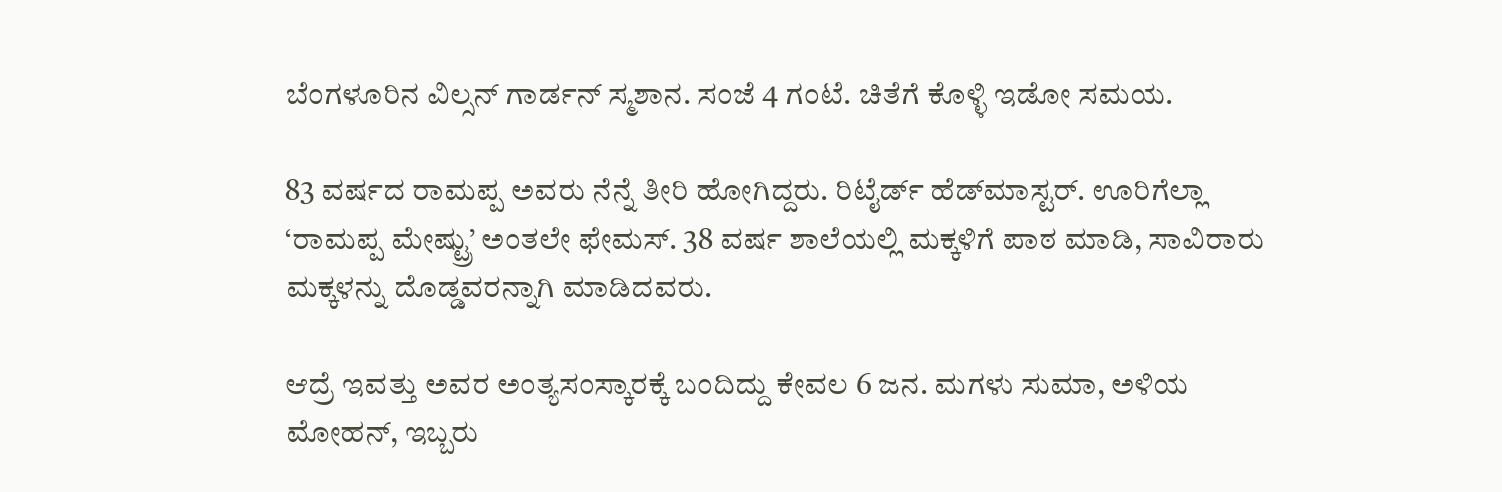ಬೆಂಗಳೂರಿನ ವಿಲ್ಸನ್ ಗಾರ್ಡನ್ ಸ್ಮಶಾನ. ಸಂಜೆ 4 ಗಂಟೆ. ಚಿತೆಗೆ ಕೊಳ್ಳಿ ಇಡೋ ಸಮಯ.

83 ವರ್ಷದ ರಾಮಪ್ಪ ಅವರು ನೆನ್ನೆ ತೀರಿ ಹೋಗಿದ್ದರು. ರಿಟೈರ್ಡ್ ಹೆಡ್‌ಮಾಸ್ಟರ್. ಊರಿಗೆಲ್ಲಾ ‘ರಾಮಪ್ಪ ಮೇಷ್ಟ್ರು’ ಅಂತಲೇ ಫೇಮಸ್. 38 ವರ್ಷ ಶಾಲೆಯಲ್ಲಿ ಮಕ್ಕಳಿಗೆ ಪಾಠ ಮಾಡಿ, ಸಾವಿರಾರು ಮಕ್ಕಳನ್ನು ದೊಡ್ಡವರನ್ನಾಗಿ ಮಾಡಿದವರು.

ಆದ್ರೆ ಇವತ್ತು ಅವರ ಅಂತ್ಯಸಂಸ್ಕಾರಕ್ಕೆ ಬಂದಿದ್ದು ಕೇವಲ 6 ಜನ. ಮಗಳು ಸುಮಾ, ಅಳಿಯ ಮೋಹನ್, ಇಬ್ಬರು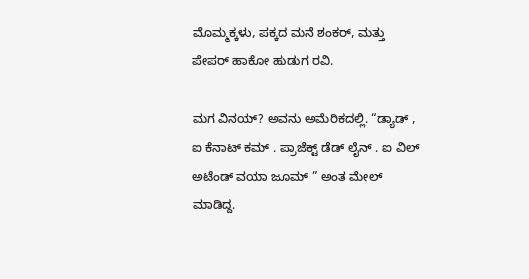ಮೊಮ್ಮಕ್ಕಳು, ಪಕ್ಕದ ಮನೆ ಶಂಕರ್, ಮತ್ತು ಪೇಪರ್ ಹಾಕೋ ಹುಡುಗ ರವಿ.

ಮಗ ವಿನಯ್? ಅವನು ಅಮೆರಿಕದಲ್ಲಿ. “ಡ್ಯಾಡ್ , ಐ ಕೆನಾಟ್ ಕಮ್ . ಪ್ರಾಜೆಕ್ಟ್ ಡೆಡ್ ಲೈನ್ . ಐ ವಿಲ್ ಅಟೆಂಡ್ ವಯಾ ಜೂಮ್ ” ಅಂತ ಮೇಲ್ ಮಾಡಿದ್ದ.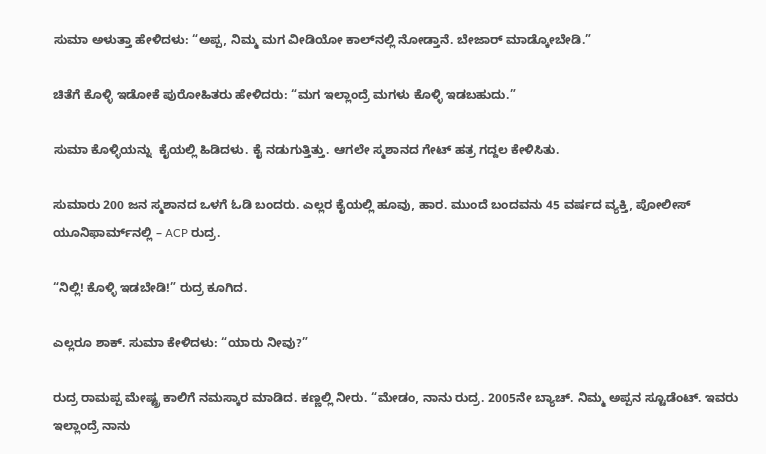ಸುಮಾ ಅಳುತ್ತಾ ಹೇಳಿದಳು: “ಅಪ್ಪ, ನಿಮ್ಮ ಮಗ ವೀಡಿಯೋ ಕಾಲ್‌ನಲ್ಲಿ ನೋಡ್ತಾನೆ. ಬೇಜಾರ್ ಮಾಡ್ಕೋಬೇಡಿ.”

ಚಿತೆಗೆ ಕೊಳ್ಳಿ ಇಡೋಕೆ ಪುರೋಹಿತರು ಹೇಳಿದರು: “ಮಗ ಇಲ್ಲಾಂದ್ರೆ ಮಗಳು ಕೊಳ್ಳಿ ಇಡಬಹುದು.”

ಸುಮಾ ಕೊಳ್ಳಿಯನ್ನು  ಕೈಯಲ್ಲಿ ಹಿಡಿದಳು. ಕೈ ನಡುಗುತ್ತಿತ್ತು. ಆಗಲೇ ಸ್ಮಶಾನದ ಗೇಟ್ ಹತ್ರ ಗದ್ದಲ ಕೇಳಿಸಿತು.

ಸುಮಾರು 200 ಜನ ಸ್ಮಶಾನದ ಒಳಗೆ ಓಡಿ ಬಂದರು. ಎಲ್ಲರ ಕೈಯಲ್ಲಿ ಹೂವು, ಹಾರ. ಮುಂದೆ ಬಂದವನು 45 ವರ್ಷದ ವ್ಯಕ್ತಿ, ಪೋಲೀಸ್ ಯೂನಿಫಾರ್ಮ್‌ನಲ್ಲಿ – ACP ರುದ್ರ.

“ನಿಲ್ಲಿ! ಕೊಳ್ಳಿ ಇಡಬೇಡಿ!” ರುದ್ರ ಕೂಗಿದ.

ಎಲ್ಲರೂ ಶಾಕ್. ಸುಮಾ ಕೇಳಿದಳು: “ಯಾರು ನೀವು?”

ರುದ್ರ ರಾಮಪ್ಪ ಮೇಷ್ಟ್ರ ಕಾಲಿಗೆ ನಮಸ್ಕಾರ ಮಾಡಿದ. ಕಣ್ಣಲ್ಲಿ ನೀರು. “ಮೇಡಂ, ನಾನು ರುದ್ರ. 2005ನೇ ಬ್ಯಾಚ್. ನಿಮ್ಮ ಅಪ್ಪನ ಸ್ಟೂಡೆಂಟ್. ಇವರು ಇಲ್ಲಾಂದ್ರೆ ನಾನು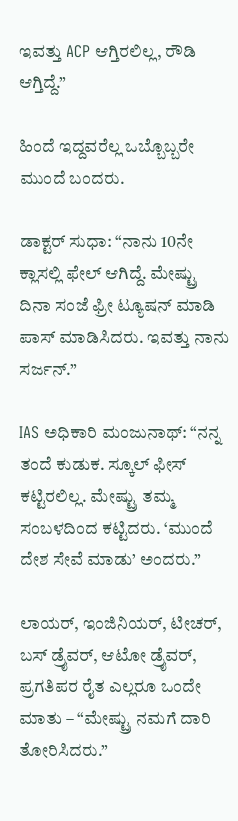ಇವತ್ತು ACP ಆಗ್ತಿರಲಿಲ್ಲ, ರೌಡಿ ಆಗ್ತಿದ್ದೆ.”

ಹಿಂದೆ ಇದ್ದವರೆಲ್ಲ ಒಬ್ಬೊಬ್ಬರೇ ಮುಂದೆ ಬಂದರು.

ಡಾಕ್ಟರ್ ಸುಧಾ: “ನಾನು 10ನೇ ಕ್ಲಾಸಲ್ಲಿ ಫೇಲ್ ಆಗಿದ್ದೆ. ಮೇಷ್ಟ್ರು ದಿನಾ ಸಂಜೆ ಫ್ರೀ ಟ್ಯೂಷನ್ ಮಾಡಿ ಪಾಸ್ ಮಾಡಿಸಿದರು. ಇವತ್ತು ನಾನು ಸರ್ಜನ್.”

IAS ಅಧಿಕಾರಿ ಮಂಜುನಾಥ್: “ನನ್ನ ತಂದೆ ಕುಡುಕ. ಸ್ಕೂಲ್ ಫೀಸ್ ಕಟ್ಟಿರಲಿಲ್ಲ. ಮೇಷ್ಟ್ರು ತಮ್ಮ ಸಂಬಳದಿಂದ ಕಟ್ಟಿದರು. ‘ಮುಂದೆ ದೇಶ ಸೇವೆ ಮಾಡು’ ಅಂದರು.”

ಲಾಯರ್, ಇಂಜಿನಿಯರ್, ಟೀಚರ್, ಬಸ್ ಡ್ರೈವರ್, ಆಟೋ ಡ್ರೈವರ್, ಪ್ರಗತಿಪರ ರೈತ ಎಲ್ಲರೂ ಒಂದೇ ಮಾತು – “ಮೇಷ್ಟ್ರು ನಮಗೆ ದಾರಿ ತೋರಿಸಿದರು.”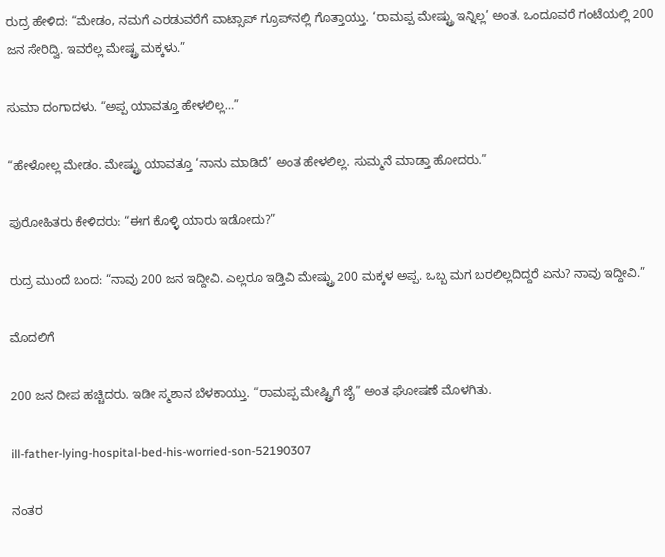ರುದ್ರ ಹೇಳಿದ: “ಮೇಡಂ, ನಮಗೆ ಎರಡುವರೆಗೆ ವಾಟ್ಸಾಪ್ ಗ್ರೂಪ್‌ನಲ್ಲಿ ಗೊತ್ತಾಯ್ತು. ‘ರಾಮಪ್ಪ ಮೇಷ್ಟ್ರು ಇನ್ನಿಲ್ಲ’ ಅಂತ. ಒಂದೂವರೆ ಗಂಟೆಯಲ್ಲಿ 200 ಜನ ಸೇರಿದ್ವಿ. ಇವರೆಲ್ಲ ಮೇಷ್ಟ್ರ ಮಕ್ಕಳು.”

ಸುಮಾ ದಂಗಾದಳು. “ಅಪ್ಪ ಯಾವತ್ತೂ ಹೇಳಲಿಲ್ಲ…”

“ಹೇಳೋಲ್ಲ ಮೇಡಂ. ಮೇಷ್ಟ್ರು ಯಾವತ್ತೂ ‘ನಾನು ಮಾಡಿದೆ’ ಅಂತ ಹೇಳಲಿಲ್ಲ. ಸುಮ್ಮನೆ ಮಾಡ್ತಾ ಹೋದರು.”

ಪುರೋಹಿತರು ಕೇಳಿದರು: “ಈಗ ಕೊಳ್ಳಿ ಯಾರು ಇಡೋದು?”

ರುದ್ರ ಮುಂದೆ ಬಂದ: “ನಾವು 200 ಜನ ಇದ್ದೀವಿ. ಎಲ್ಲರೂ ಇಡ್ತಿವಿ ಮೇಷ್ಟ್ರು 200 ಮಕ್ಕಳ ಅಪ್ಪ. ಒಬ್ಬ ಮಗ ಬರಲಿಲ್ಲದಿದ್ದರೆ ಏನು? ನಾವು ಇದ್ದೀವಿ.”

ಮೊದಲಿಗೆ

200 ಜನ ದೀಪ ಹಚ್ಚಿದರು. ಇಡೀ ಸ್ಮಶಾನ ಬೆಳಕಾಯ್ತು. “ರಾಮಪ್ಪ ಮೇಷ್ಟ್ರಿಗೆ ಜೈ” ಅಂತ ಘೋಷಣೆ ಮೊಳಗಿತು.

ill-father-lying-hospital-bed-his-worried-son-52190307

ನಂತರ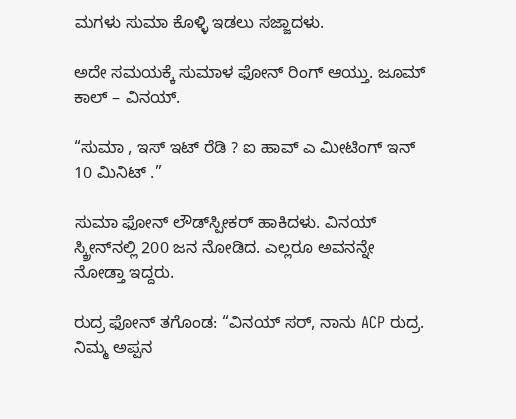ಮಗಳು ಸುಮಾ ಕೊಳ್ಳಿ ಇಡಲು ಸಜ್ಜಾದಳು.

ಅದೇ ಸಮಯಕ್ಕೆ ಸುಮಾಳ ಫೋನ್ ರಿಂಗ್ ಆಯ್ತು. ಜೂಮ್ ಕಾಲ್ – ವಿನಯ್.

“ಸುಮಾ , ಇಸ್ ಇಟ್ ರೆಡಿ ? ಐ ಹಾವ್ ಎ ಮೀಟಿಂಗ್ ಇನ್ 10 ಮಿನಿಟ್ .”

ಸುಮಾ ಫೋನ್ ಲೌಡ್‌ಸ್ಪೀಕರ್ ಹಾಕಿದಳು. ವಿನಯ್ ಸ್ಕ್ರೀನ್‌ನಲ್ಲಿ 200 ಜನ ನೋಡಿದ. ಎಲ್ಲರೂ ಅವನನ್ನೇ ನೋಡ್ತಾ ಇದ್ದರು.

ರುದ್ರ ಫೋನ್ ತಗೊಂಡ: “ವಿನಯ್ ಸರ್, ನಾನು ACP ರುದ್ರ. ನಿಮ್ಮ ಅಪ್ಪನ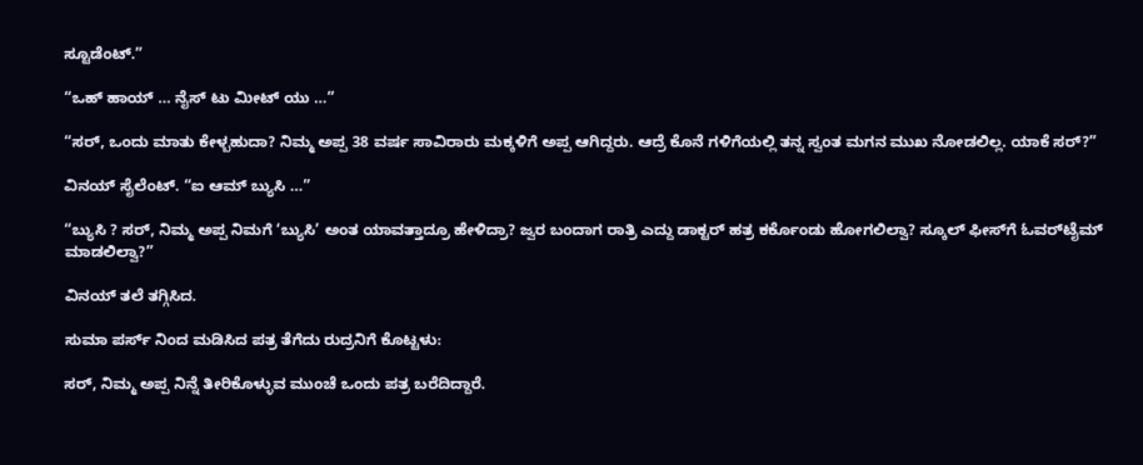ಸ್ಟೂಡೆಂಟ್.”

“ಒಹ್ ಹಾಯ್ … ನೈಸ್ ಟು ಮೀಟ್ ಯು …”

“ಸರ್, ಒಂದು ಮಾತು ಕೇಳ್ಬಹುದಾ? ನಿಮ್ಮ ಅಪ್ಪ 38 ವರ್ಷ ಸಾವಿರಾರು ಮಕ್ಕಳಿಗೆ ಅಪ್ಪ ಆಗಿದ್ದರು. ಆದ್ರೆ ಕೊನೆ ಗಳಿಗೆಯಲ್ಲಿ ತನ್ನ ಸ್ವಂತ ಮಗನ ಮುಖ ನೋಡಲಿಲ್ಲ. ಯಾಕೆ ಸರ್?”

ವಿನಯ್ ಸೈಲೆಂಟ್. “ಐ ಆಮ್ ಬ್ಯುಸಿ …”

“ಬ್ಯುಸಿ ? ಸರ್, ನಿಮ್ಮ ಅಪ್ಪ ನಿಮಗೆ ‘ಬ್ಯುಸಿ’ ಅಂತ ಯಾವತ್ತಾದ್ರೂ ಹೇಳಿದ್ರಾ? ಜ್ವರ ಬಂದಾಗ ರಾತ್ರಿ ಎದ್ದು ಡಾಕ್ಟರ್ ಹತ್ರ ಕರ್ಕೊಂಡು ಹೋಗಲಿಲ್ವಾ? ಸ್ಕೂಲ್ ಫೀಸ್‌ಗೆ ಓವರ್‌ಟೈಮ್ ಮಾಡಲಿಲ್ವಾ?”

ವಿನಯ್ ತಲೆ ತಗ್ಗಿಸಿದ.

ಸುಮಾ ಪರ್ಸ್ ನಿಂದ ಮಡಿಸಿದ ಪತ್ರ ತೆಗೆದು ರುದ್ರನಿಗೆ ಕೊಟ್ಟಳು:

ಸರ್, ನಿಮ್ಮ ಅಪ್ಪ ನಿನ್ನೆ ತೀರಿಕೊಳ್ಳುವ ಮುಂಚೆ ಒಂದು ಪತ್ರ ಬರೆದಿದ್ದಾರೆ.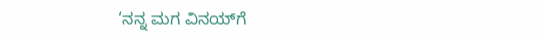‘ನನ್ನ ಮಗ ವಿನಯ್‌ಗೆ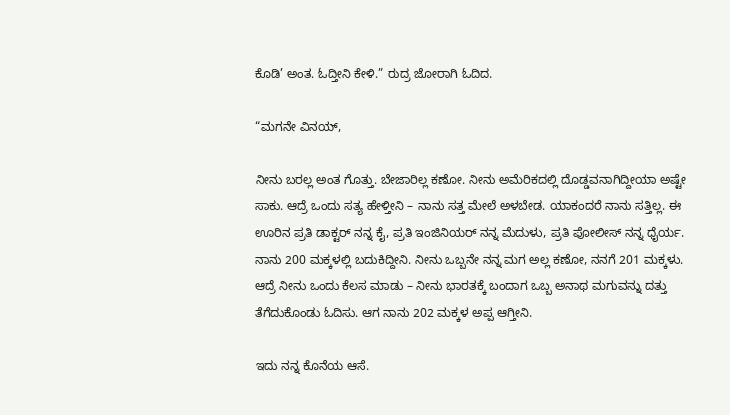ಕೊಡಿ’ ಅಂತ. ಓದ್ತೀನಿ ಕೇಳಿ.” ರುದ್ರ ಜೋರಾಗಿ ಓದಿದ.

“ಮಗನೇ ವಿನಯ್,

ನೀನು ಬರಲ್ಲ ಅಂತ ಗೊತ್ತು. ಬೇಜಾರಿಲ್ಲ ಕಣೋ. ನೀನು ಅಮೆರಿಕದಲ್ಲಿ ದೊಡ್ಡವನಾಗಿದ್ದೀಯಾ ಅಷ್ಟೇ ಸಾಕು. ಆದ್ರೆ ಒಂದು ಸತ್ಯ ಹೇಳ್ತೀನಿ – ನಾನು ಸತ್ತ ಮೇಲೆ ಅಳಬೇಡ. ಯಾಕಂದರೆ ನಾನು ಸತ್ತಿಲ್ಲ. ಈ ಊರಿನ ಪ್ರತಿ ಡಾಕ್ಟರ್ ನನ್ನ ಕೈ, ಪ್ರತಿ ಇಂಜಿನಿಯರ್ ನನ್ನ ಮೆದುಳು, ಪ್ರತಿ ಪೋಲೀಸ್ ನನ್ನ ಧೈರ್ಯ. ನಾನು 200 ಮಕ್ಕಳಲ್ಲಿ ಬದುಕಿದ್ದೀನಿ. ನೀನು ಒಬ್ಬನೇ ನನ್ನ ಮಗ ಅಲ್ಲ ಕಣೋ, ನನಗೆ 201 ಮಕ್ಕಳು. ಆದ್ರೆ ನೀನು ಒಂದು ಕೆಲಸ ಮಾಡು – ನೀನು ಭಾರತಕ್ಕೆ ಬಂದಾಗ ಒಬ್ಬ ಅನಾಥ ಮಗುವನ್ನು ದತ್ತು ತೆಗೆದುಕೊಂಡು ಓದಿಸು. ಆಗ ನಾನು 202 ಮಕ್ಕಳ ಅಪ್ಪ ಆಗ್ತೀನಿ.

ಇದು ನನ್ನ ಕೊನೆಯ ಆಸೆ.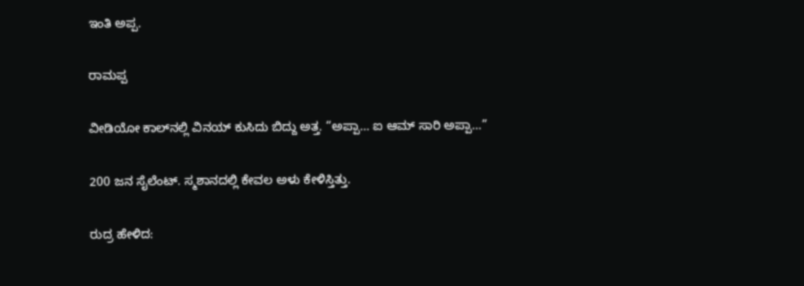ಇಂತಿ ಅಪ್ಪ.

ರಾಮಪ್ಪ

ವೀಡಿಯೋ ಕಾಲ್‌ನಲ್ಲಿ ವಿನಯ್ ಕುಸಿದು ಬಿದ್ದು ಅತ್ತ. “ಅಪ್ಪಾ… ಐ ಆಮ್ ಸಾರಿ ಅಪ್ಪಾ…”

200 ಜನ ಸೈಲೆಂಟ್. ಸ್ಮಶಾನದಲ್ಲಿ ಕೇವಲ ಅಳು ಕೇಳಿಸ್ತಿತ್ತು.

ರುದ್ರ ಹೇಳಿದ: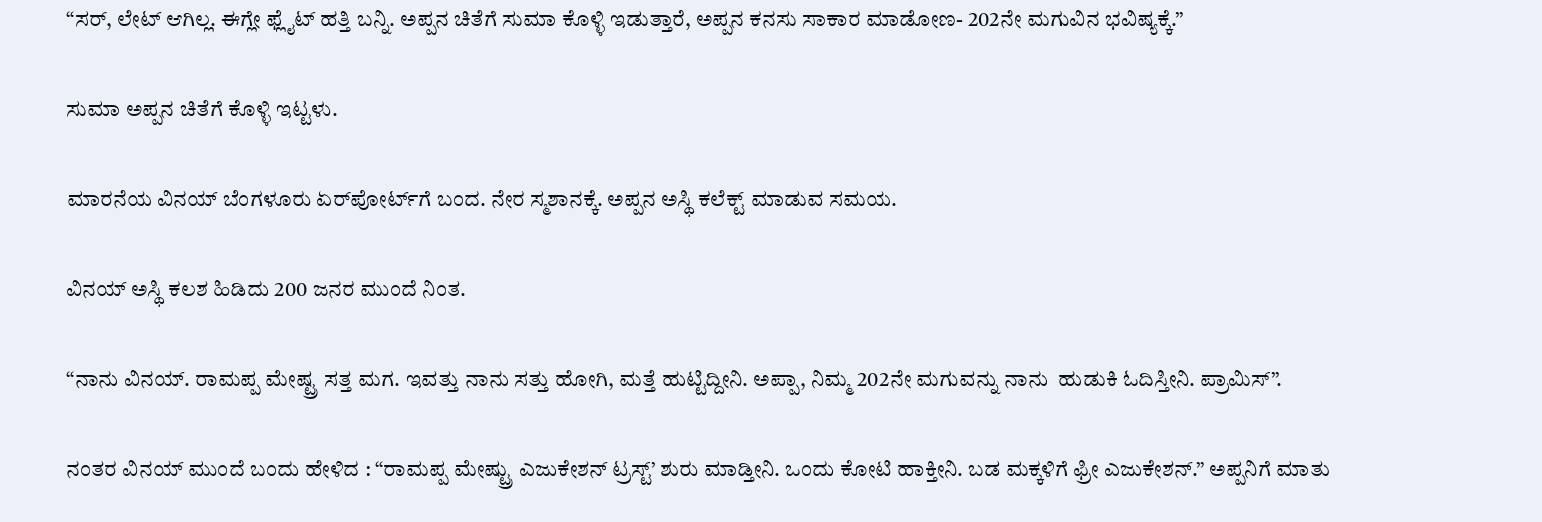“ಸರ್, ಲೇಟ್ ಆಗಿಲ್ಲ. ಈಗ್ಲೇ ಫ್ಲೈಟ್ ಹತ್ತಿ ಬನ್ನಿ. ಅಪ್ಪನ ಚಿತೆಗೆ ಸುಮಾ ಕೊಳ್ಳಿ ಇಡುತ್ತಾರೆ, ಅಪ್ಪನ ಕನಸು ಸಾಕಾರ ಮಾಡೋಣ- 202ನೇ ಮಗುವಿನ ಭವಿಷ್ಯಕ್ಕೆ.”

ಸುಮಾ ಅಪ್ಪನ ಚಿತೆಗೆ ಕೊಳ್ಳಿ ಇಟ್ಟಳು.

ಮಾರನೆಯ ವಿನಯ್ ಬೆಂಗಳೂರು ಏರ್‌ಪೋರ್ಟ್‌ಗೆ ಬಂದ. ನೇರ ಸ್ಮಶಾನಕ್ಕೆ. ಅಪ್ಪನ ಅಸ್ಥಿ ಕಲೆಕ್ಟ್ ಮಾಡುವ ಸಮಯ.

ವಿನಯ್ ಅಸ್ಥಿ ಕಲಶ ಹಿಡಿದು 200 ಜನರ ಮುಂದೆ ನಿಂತ.

“ನಾನು ವಿನಯ್. ರಾಮಪ್ಪ ಮೇಷ್ಟ್ರ ಸತ್ತ ಮಗ. ಇವತ್ತು ನಾನು ಸತ್ತು ಹೋಗಿ, ಮತ್ತೆ ಹುಟ್ಟಿದ್ದೀನಿ. ಅಪ್ಪಾ, ನಿಮ್ಮ 202ನೇ ಮಗುವನ್ನು ನಾನು  ಹುಡುಕಿ ಓದಿಸ್ತೀನಿ. ಪ್ರಾಮಿಸ್”.

ನಂತರ ವಿನಯ್ ಮುಂದೆ ಬಂದು ಹೇಳಿದ : “ರಾಮಪ್ಪ ಮೇಷ್ಟ್ರು ಎಜುಕೇಶನ್ ಟ್ರಸ್ಟ್’ ಶುರು ಮಾಡ್ತೀನಿ. ಒಂದು ಕೋಟಿ ಹಾಕ್ತೀನಿ. ಬಡ ಮಕ್ಕಳಿಗೆ ಫ್ರೀ ಎಜುಕೇಶನ್.” ಅಪ್ಪನಿಗೆ ಮಾತು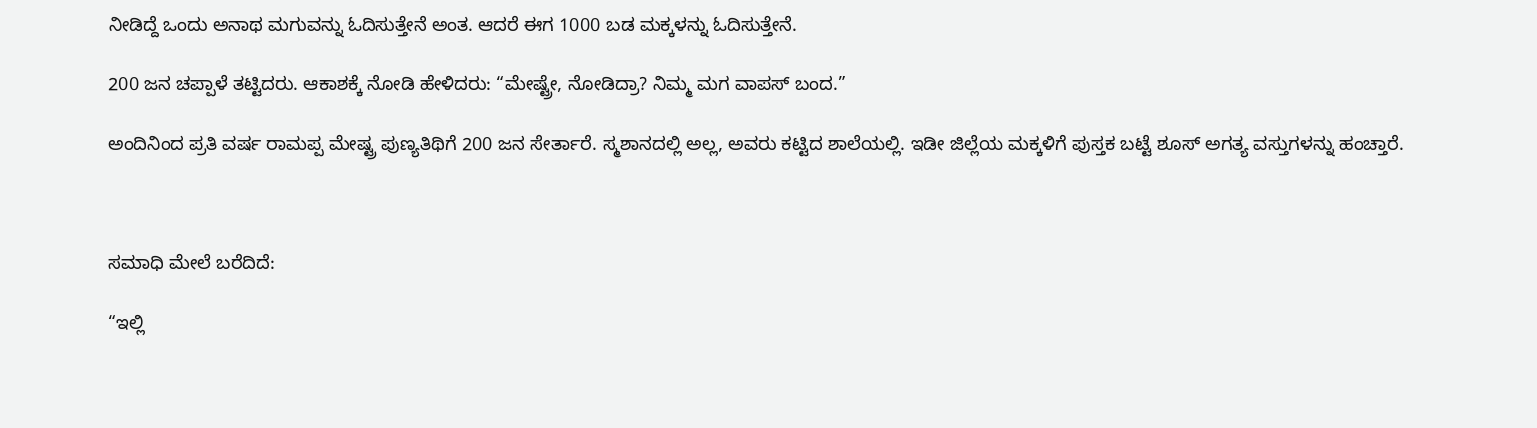ನೀಡಿದ್ದೆ ಒಂದು ಅನಾಥ ಮಗುವನ್ನು ಓದಿಸುತ್ತೇನೆ ಅಂತ. ಆದರೆ ಈಗ 1000 ಬಡ ಮಕ್ಕಳನ್ನು ಓದಿಸುತ್ತೇನೆ.

200 ಜನ ಚಪ್ಪಾಳೆ ತಟ್ಟಿದರು. ಆಕಾಶಕ್ಕೆ ನೋಡಿ ಹೇಳಿದರು: “ಮೇಷ್ಟ್ರೇ, ನೋಡಿದ್ರಾ? ನಿಮ್ಮ ಮಗ ವಾಪಸ್ ಬಂದ.”

ಅಂದಿನಿಂದ ಪ್ರತಿ ವರ್ಷ ರಾಮಪ್ಪ ಮೇಷ್ಟ್ರ ಪುಣ್ಯತಿಥಿಗೆ 200 ಜನ ಸೇರ್ತಾರೆ. ಸ್ಮಶಾನದಲ್ಲಿ ಅಲ್ಲ, ಅವರು ಕಟ್ಟಿದ ಶಾಲೆಯಲ್ಲಿ. ಇಡೀ ಜಿಲ್ಲೆಯ ಮಕ್ಕಳಿಗೆ ಪುಸ್ತಕ ಬಟ್ಟೆ ಶೂಸ್ ಅಗತ್ಯ ವಸ್ತುಗಳನ್ನು ಹಂಚ್ತಾರೆ.



ಸಮಾಧಿ ಮೇಲೆ ಬರೆದಿದೆ:

“ಇಲ್ಲಿ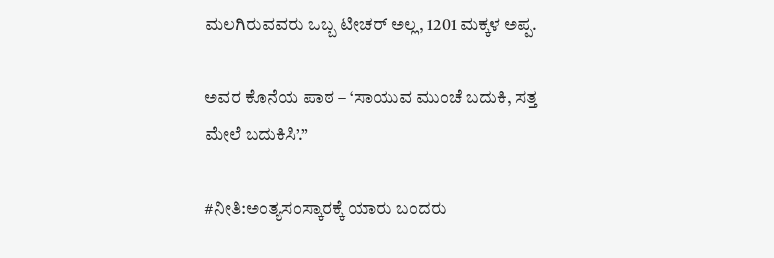ಮಲಗಿರುವವರು ಒಬ್ಬ ಟೀಚರ್ ಅಲ್ಲ, 1201 ಮಕ್ಕಳ ಅಪ್ಪ.

ಅವರ ಕೊನೆಯ ಪಾಠ – ‘ಸಾಯುವ ಮುಂಚೆ ಬದುಕಿ, ಸತ್ತ ಮೇಲೆ ಬದುಕಿಸಿ’.”

#ನೀತಿ:ಅಂತ್ಯಸಂಸ್ಕಾರಕ್ಕೆ ಯಾರು ಬಂದರು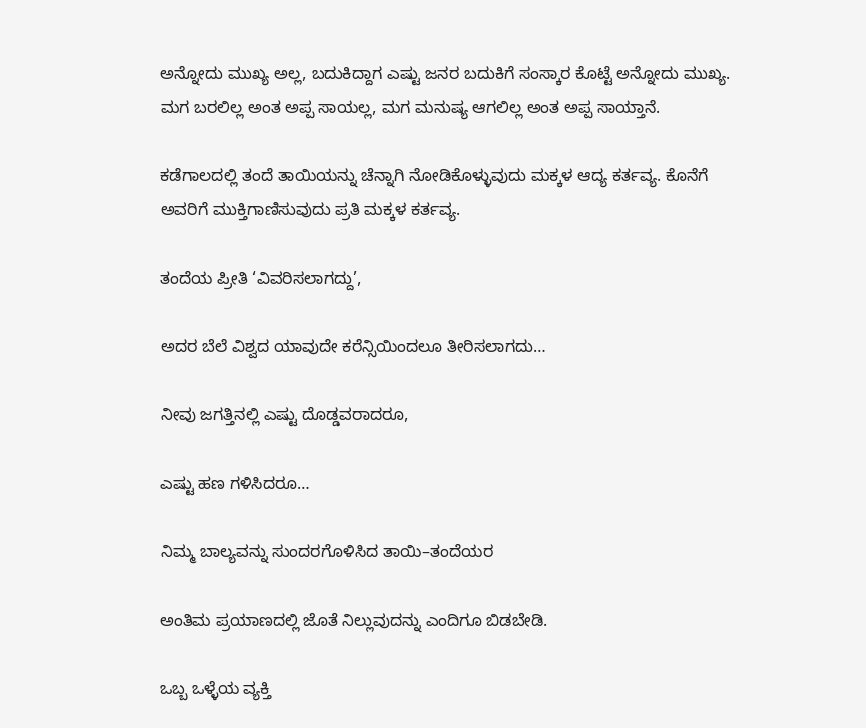ಅನ್ನೋದು ಮುಖ್ಯ ಅಲ್ಲ, ಬದುಕಿದ್ದಾಗ ಎಷ್ಟು ಜನರ ಬದುಕಿಗೆ ಸಂಸ್ಕಾರ ಕೊಟ್ಟೆ ಅನ್ನೋದು ಮುಖ್ಯ. ಮಗ ಬರಲಿಲ್ಲ ಅಂತ ಅಪ್ಪ ಸಾಯಲ್ಲ, ಮಗ ಮನುಷ್ಯ ಆಗಲಿಲ್ಲ ಅಂತ ಅಪ್ಪ ಸಾಯ್ತಾನೆ.

ಕಡೆಗಾಲದಲ್ಲಿ ತಂದೆ ತಾಯಿಯನ್ನು ಚೆನ್ನಾಗಿ ನೋಡಿಕೊಳ್ಳುವುದು ಮಕ್ಕಳ ಆದ್ಯ ಕರ್ತವ್ಯ. ಕೊನೆಗೆ ಅವರಿಗೆ ಮುಕ್ತಿಗಾಣಿಸುವುದು ಪ್ರತಿ ಮಕ್ಕಳ ಕರ್ತವ್ಯ.

ತಂದೆಯ ಪ್ರೀತಿ ‘ವಿವರಿಸಲಾಗದ್ದು’,

ಅದರ ಬೆಲೆ ವಿಶ್ವದ ಯಾವುದೇ ಕರೆನ್ಸಿಯಿಂದಲೂ ತೀರಿಸಲಾಗದು…

ನೀವು ಜಗತ್ತಿನಲ್ಲಿ ಎಷ್ಟು ದೊಡ್ಡವರಾದರೂ,

ಎಷ್ಟು ಹಣ ಗಳಿಸಿದರೂ…

ನಿಮ್ಮ ಬಾಲ್ಯವನ್ನು ಸುಂದರಗೊಳಿಸಿದ ತಾಯಿ–ತಂದೆಯರ

ಅಂತಿಮ ಪ್ರಯಾಣದಲ್ಲಿ ಜೊತೆ ನಿಲ್ಲುವುದನ್ನು ಎಂದಿಗೂ ಬಿಡಬೇಡಿ.

ಒಬ್ಬ ಒಳ್ಳೆಯ ವ್ಯಕ್ತಿ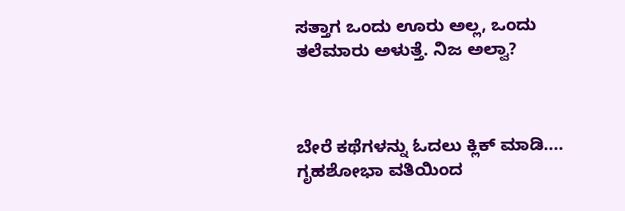ಸತ್ತಾಗ ಒಂದು ಊರು ಅಲ್ಲ, ಒಂದು ತಲೆಮಾರು ಅಳುತ್ತೆ. ನಿಜ ಅಲ್ವಾ?



ಬೇರೆ ಕಥೆಗಳನ್ನು ಓದಲು ಕ್ಲಿಕ್ ಮಾಡಿ....
ಗೃಹಶೋಭಾ ವತಿಯಿಂದ